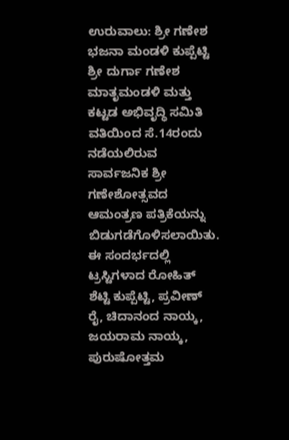ಉರುವಾಲು: ಶ್ರೀ ಗಣೇಶ ಭಜನಾ ಮಂಡಳಿ ಕುಪ್ಪೆಟ್ಟಿ ಶ್ರೀ ದುರ್ಗಾ ಗಣೇಶ ಮಾತೃಮಂಡಳಿ ಮತ್ತು ಕಟ್ಟಡ ಅಭಿವೃದ್ಧಿ ಸಮಿತಿ ವತಿಯಿಂದ ಸೆ.14ರಂದು ನಡೆಯಲಿರುವ ಸಾರ್ವಜನಿಕ ಶ್ರೀ ಗಣೇಶೋತ್ಸವದ ಆಮಂತ್ರಣ ಪತ್ರಿಕೆಯನ್ನು ಬಿಡುಗಡೆಗೊಳಿಸಲಾಯಿತು.
ಈ ಸಂದರ್ಭದಲ್ಲಿ ಟ್ರಸ್ಟಿಗಳಾದ ರೋಹಿತ್ ಶೆಟ್ಟಿ ಕುಪ್ಪೆಟ್ಟಿ, ಪ್ರವೀಣ್ ರೈ, ಚಿದಾನಂದ ನಾಯ್ಕ, ಜಯರಾಮ ನಾಯ್ಕ, ಪುರುಷೋತ್ತಮ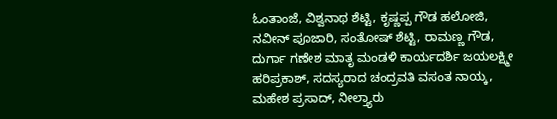ಓಂತಾಂಜೆ, ವಿಶ್ವನಾಥ ಶೆಟ್ಟಿ, ಕೃಷ್ಣಪ್ಪ ಗೌಡ ಹಲೋಜಿ, ನವೀನ್ ಪೂಜಾರಿ, ಸಂತೋಷ್ ಶೆಟ್ಟಿ, ರಾಮಣ್ಣ ಗೌಡ, ದುರ್ಗಾ ಗಣೇಶ ಮಾತೃ ಮಂಡಳಿ ಕಾರ್ಯದರ್ಶಿ ಜಯಲಕ್ಷ್ಮೀ ಹರಿಪ್ರಕಾಶ್, ಸದಸ್ಯರಾದ ಚಂದ್ರವತಿ ವಸಂತ ನಾಯ್ಕ, ಮಹೇಶ ಪ್ರಸಾದ್, ನೀಲ್ತ್ಯಾರು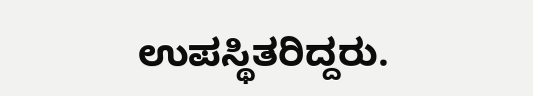ಉಪಸ್ಥಿತರಿದ್ದರು.